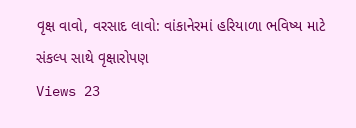વૃક્ષ વાવો, વરસાદ લાવો: વાંકાનેરમાં હરિયાળા ભવિષ્ય માટે સંકલ્પ સાથે વૃક્ષારોપણ
Views 23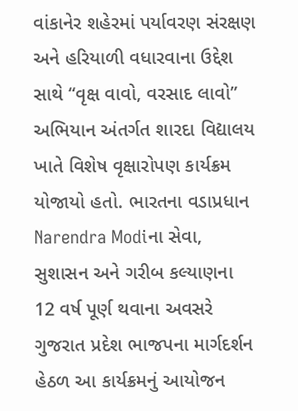વાંકાનેર શહેરમાં પર્યાવરણ સંરક્ષણ અને હરિયાળી વધારવાના ઉદ્દેશ સાથે “વૃક્ષ વાવો, વરસાદ લાવો” અભિયાન અંતર્ગત શારદા વિદ્યાલય ખાતે વિશેષ વૃક્ષારોપણ કાર્યક્રમ યોજાયો હતો. ભારતના વડાપ્રધાન Narendra Modiના સેવા, સુશાસન અને ગરીબ કલ્યાણના 12 વર્ષ પૂર્ણ થવાના અવસરે ગુજરાત પ્રદેશ ભાજપના માર્ગદર્શન હેઠળ આ કાર્યક્રમનું આયોજન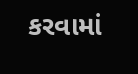કરવામાં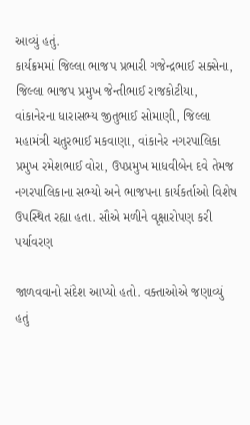આવ્યું હતું.
કાર્યક્રમમાં જિલ્લા ભાજપ પ્રભારી ગજેન્દ્રભાઈ સક્સેના, જિલ્લા ભાજપ પ્રમુખ જેન્તીભાઈ રાજકોટીયા, વાંકાનેરના ધારાસભ્ય જીતુભાઈ સોમાણી, જિલ્લા મહામંત્રી ચતુરભાઈ મકવાણા, વાંકાનેર નગરપાલિકા પ્રમુખ રમેશભાઈ વોરા, ઉપપ્રમુખ માધવીબેન દવે તેમજ નગરપાલિકાના સભ્યો અને ભાજપના કાર્યકર્તાઓ વિશેષ ઉપસ્થિત રહ્યા હતા. સૌએ મળીને વૃક્ષારોપણ કરી પર્યાવરણ

જાળવવાનો સંદેશ આપ્યો હતો. વક્તાઓએ જણાવ્યું હતું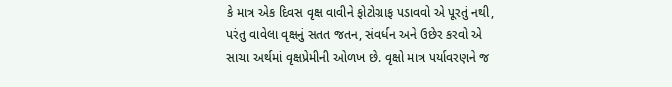કે માત્ર એક દિવસ વૃક્ષ વાવીને ફોટોગ્રાફ પડાવવો એ પૂરતું નથી, પરંતુ વાવેલા વૃક્ષનું સતત જતન, સંવર્ધન અને ઉછેર કરવો એ સાચા અર્થમાં વૃક્ષપ્રેમીની ઓળખ છે. વૃક્ષો માત્ર પર્યાવરણને જ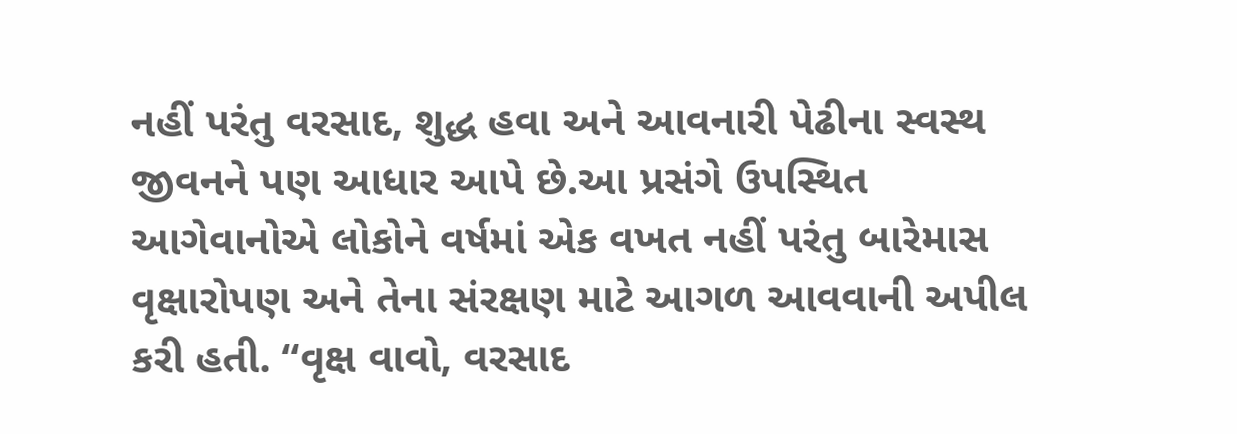નહીં પરંતુ વરસાદ, શુદ્ધ હવા અને આવનારી પેઢીના સ્વસ્થ જીવનને પણ આધાર આપે છે.આ પ્રસંગે ઉપસ્થિત આગેવાનોએ લોકોને વર્ષમાં એક વખત નહીં પરંતુ બારેમાસ વૃક્ષારોપણ અને તેના સંરક્ષણ માટે આગળ આવવાની અપીલ કરી હતી. “વૃક્ષ વાવો, વરસાદ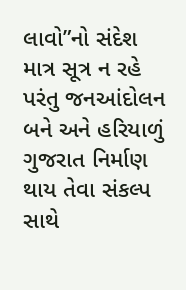લાવો”નો સંદેશ માત્ર સૂત્ર ન રહે પરંતુ જનઆંદોલન બને અને હરિયાળું ગુજરાત નિર્માણ થાય તેવા સંકલ્પ સાથે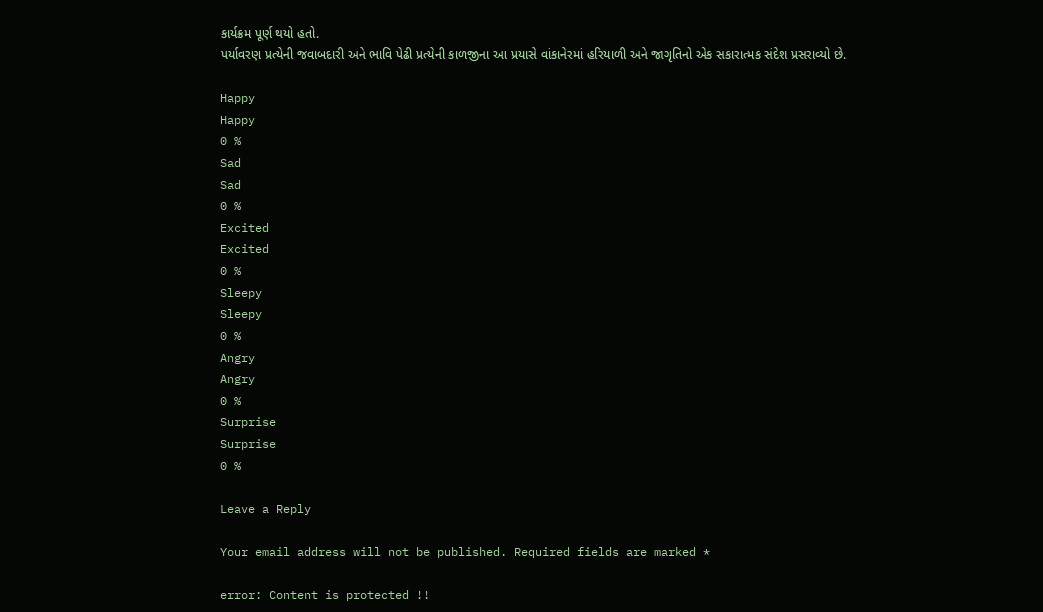કાર્યક્રમ પૂર્ણ થયો હતો.
પર્યાવરણ પ્રત્યેની જવાબદારી અને ભાવિ પેઢી પ્રત્યેની કાળજીના આ પ્રયાસે વાંકાનેરમાં હરિયાળી અને જાગૃતિનો એક સકારાત્મક સંદેશ પ્રસરાવ્યો છે.

Happy
Happy
0 %
Sad
Sad
0 %
Excited
Excited
0 %
Sleepy
Sleepy
0 %
Angry
Angry
0 %
Surprise
Surprise
0 %

Leave a Reply

Your email address will not be published. Required fields are marked *

error: Content is protected !!